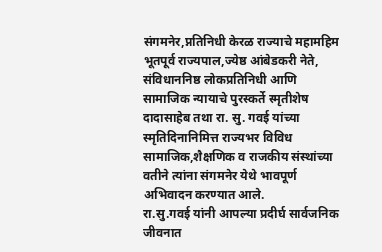संगमनेर,प्नतिनिधी केरळ राज्याचे महामहिम भूतपूर्व राज्यपाल,ज्येष्ठ आंबेडकरी नेते, संविधाननिष्ठ लोकप्रतिनिधी आणि सामाजिक न्यायाचे पुरस्कर्ते स्मृतीशेष दादासाहेब तथा रा. सु. गवई यांच्या स्मृतिदिनानिमित्त राज्यभर विविध सामाजिक,शैक्षणिक व राजकीय संस्थांच्या वतीने त्यांना संगमनेर येथे भावपूर्ण अभिवादन करण्यात आले.
रा.सु.गवई यांनी आपल्या प्रदीर्घ सार्वजनिक जीवनात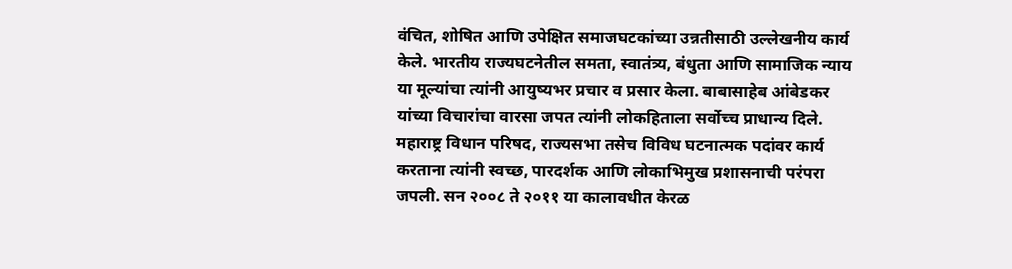वंचित, शोषित आणि उपेक्षित समाजघटकांच्या उन्नतीसाठी उल्लेखनीय कार्य केले. भारतीय राज्यघटनेतील समता, स्वातंत्र्य, बंधुता आणि सामाजिक न्याय या मूल्यांचा त्यांनी आयुष्यभर प्रचार व प्रसार केला. बाबासाहेब आंबेडकर यांच्या विचारांचा वारसा जपत त्यांनी लोकहिताला सर्वोच्च प्राधान्य दिले.
महाराष्ट्र विधान परिषद, राज्यसभा तसेच विविध घटनात्मक पदांवर कार्य करताना त्यांनी स्वच्छ, पारदर्शक आणि लोकाभिमुख प्रशासनाची परंपरा जपली. सन २००८ ते २०११ या कालावधीत केरळ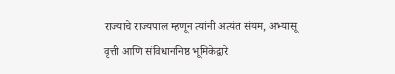राज्याचे राज्यपाल म्हणून त्यांनी अत्यंत संयम, अभ्यासू वृत्ती आणि संविधाननिष्ठ भूमिकेद्वारे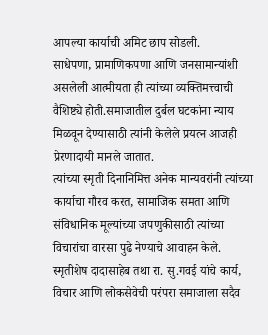आपल्या कार्याची अमिट छाप सोडली.
साधेपणा, प्रामाणिकपणा आणि जनसामान्यांशी असलेली आत्मीयता ही त्यांच्या व्यक्तिमत्त्वाची वैशिष्ट्ये होती.समाजातील दुर्बल घटकांना न्याय मिळवून देण्यासाठी त्यांनी केलेले प्रयत्न आजही प्रेरणादायी मानले जातात.
त्यांच्या स्मृती दिनानिमित्त अनेक मान्यवरांनी त्यांच्या कार्याचा गौरव करत, सामाजिक समता आणि संविधानिक मूल्यांच्या जपणुकीसाठी त्यांच्या विचारांचा वारसा पुढे नेण्याचे आवाहन केले.
स्मृतीशेष दादासाहेब तथा रा. सु.गवई यांचे कार्य, विचार आणि लोकसेवेची परंपरा समाजाला सदैव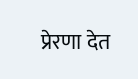प्रेरणा देत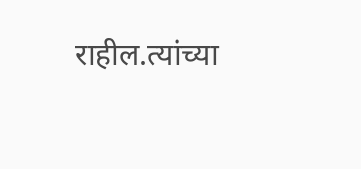राहील.त्यांच्या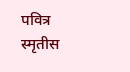पवित्र स्मृतीस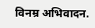विनम्र अभिवादन.